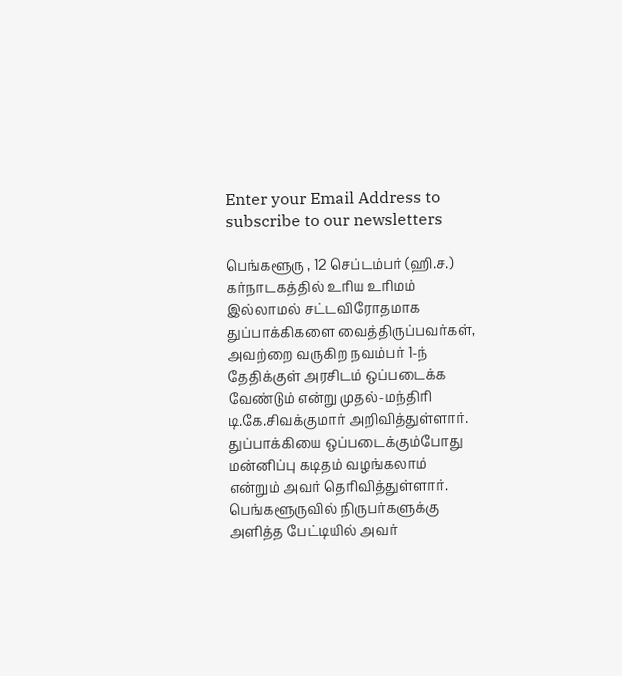Enter your Email Address to subscribe to our newsletters

பெங்களூரு , 12 செப்டம்பர் (ஹி.ச.)
கர்நாடகத்தில் உரிய உரிமம் இல்லாமல் சட்டவிரோதமாக துப்பாக்கிகளை வைத்திருப்பவர்கள், அவற்றை வருகிற நவம்பர் 1-ந் தேதிக்குள் அரசிடம் ஒப்படைக்க வேண்டும் என்று முதல்-மந்திரி டி.கே.சிவக்குமார் அறிவித்துள்ளார்.
துப்பாக்கியை ஒப்படைக்கும்போது மன்னிப்பு கடிதம் வழங்கலாம் என்றும் அவர் தெரிவித்துள்ளார்.
பெங்களூருவில் நிருபர்களுக்கு அளித்த பேட்டியில் அவர்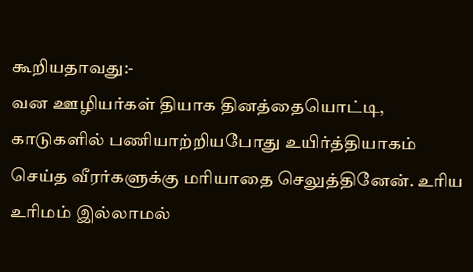கூறியதாவது:-
வன ஊழியர்கள் தியாக தினத்தையொட்டி, காடுகளில் பணியாற்றியபோது உயிர்த்தியாகம் செய்த வீரர்களுக்கு மரியாதை செலுத்தினேன். உரிய உரிமம் இல்லாமல்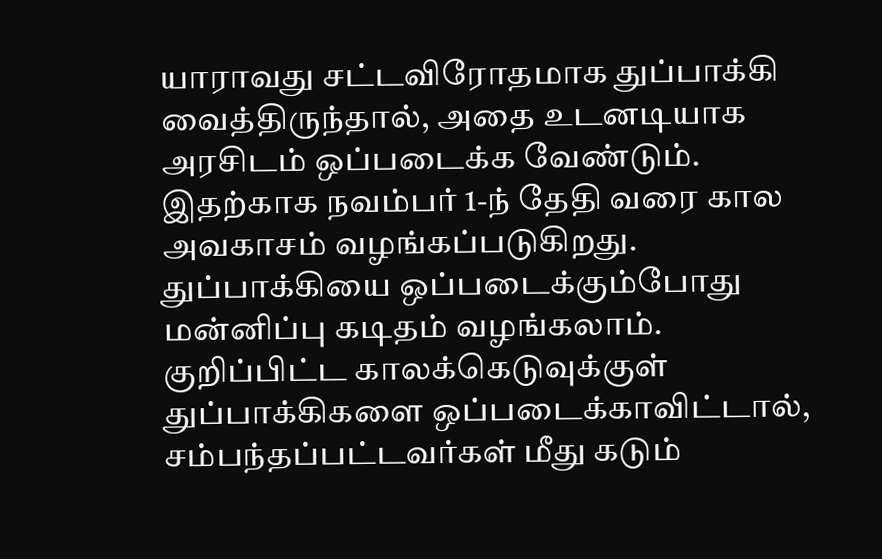யாராவது சட்டவிரோதமாக துப்பாக்கி வைத்திருந்தால், அதை உடனடியாக அரசிடம் ஒப்படைக்க வேண்டும்.
இதற்காக நவம்பர் 1-ந் தேதி வரை கால அவகாசம் வழங்கப்படுகிறது.
துப்பாக்கியை ஒப்படைக்கும்போது மன்னிப்பு கடிதம் வழங்கலாம். குறிப்பிட்ட காலக்கெடுவுக்குள் துப்பாக்கிகளை ஒப்படைக்காவிட்டால், சம்பந்தப்பட்டவர்கள் மீது கடும்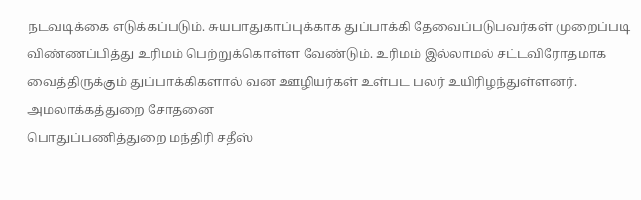நடவடிக்கை எடுக்கப்படும். சுயபாதுகாப்புக்காக துப்பாக்கி தேவைப்படுபவர்கள் முறைப்படி விண்ணப்பித்து உரிமம் பெற்றுக்கொள்ள வேண்டும். உரிமம் இல்லாமல் சட்டவிரோதமாக வைத்திருக்கும் துப்பாக்கிகளால் வன ஊழியர்கள் உள்பட பலர் உயிரிழந்துள்ளனர்.
அமலாக்கத்துறை சோதனை
பொதுப்பணித்துறை மந்திரி சதீஸ்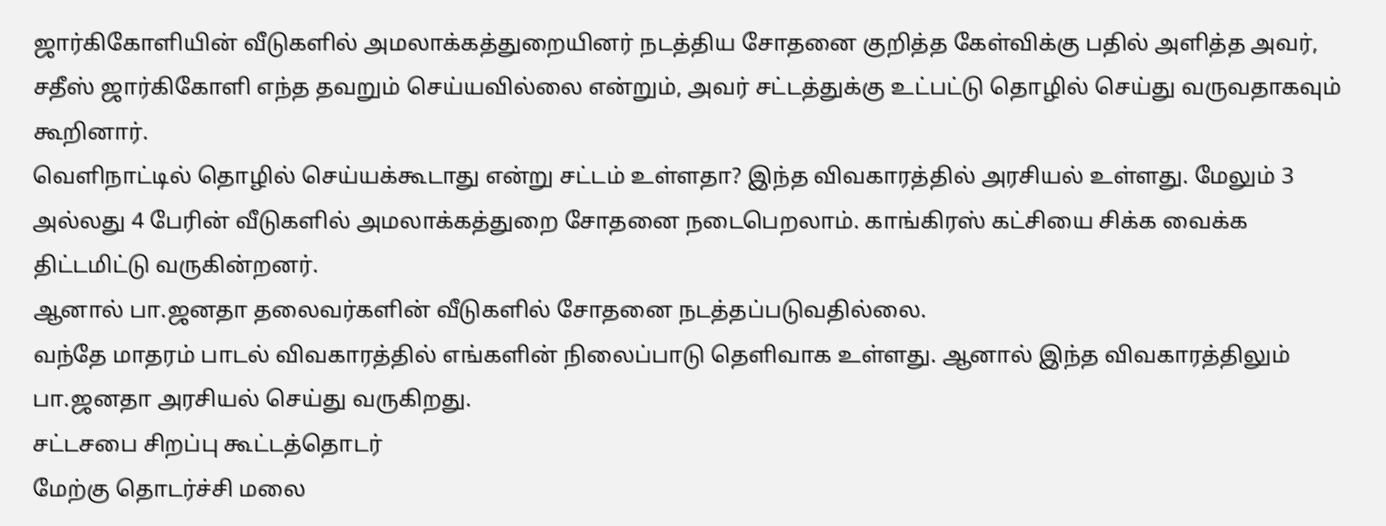ஜார்கிகோளியின் வீடுகளில் அமலாக்கத்துறையினர் நடத்திய சோதனை குறித்த கேள்விக்கு பதில் அளித்த அவர், சதீஸ் ஜார்கிகோளி எந்த தவறும் செய்யவில்லை என்றும், அவர் சட்டத்துக்கு உட்பட்டு தொழில் செய்து வருவதாகவும் கூறினார்.
வெளிநாட்டில் தொழில் செய்யக்கூடாது என்று சட்டம் உள்ளதா? இந்த விவகாரத்தில் அரசியல் உள்ளது. மேலும் 3 அல்லது 4 பேரின் வீடுகளில் அமலாக்கத்துறை சோதனை நடைபெறலாம். காங்கிரஸ் கட்சியை சிக்க வைக்க திட்டமிட்டு வருகின்றனர்.
ஆனால் பா.ஜனதா தலைவர்களின் வீடுகளில் சோதனை நடத்தப்படுவதில்லை.
வந்தே மாதரம் பாடல் விவகாரத்தில் எங்களின் நிலைப்பாடு தெளிவாக உள்ளது. ஆனால் இந்த விவகாரத்திலும் பா.ஜனதா அரசியல் செய்து வருகிறது.
சட்டசபை சிறப்பு கூட்டத்தொடர்
மேற்கு தொடர்ச்சி மலை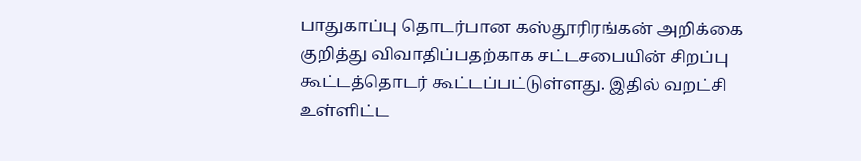பாதுகாப்பு தொடர்பான கஸ்தூரிரங்கன் அறிக்கை குறித்து விவாதிப்பதற்காக சட்டசபையின் சிறப்பு கூட்டத்தொடர் கூட்டப்பட்டுள்ளது. இதில் வறட்சி உள்ளிட்ட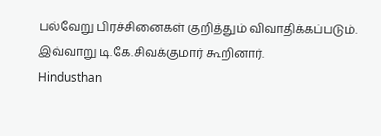பல்வேறு பிரச்சினைகள் குறித்தும் விவாதிக்கப்படும்.
இவ்வாறு டி.கே.சிவக்குமார் கூறினார்.
Hindusthan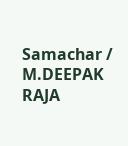Samachar / M.DEEPAK RAJA